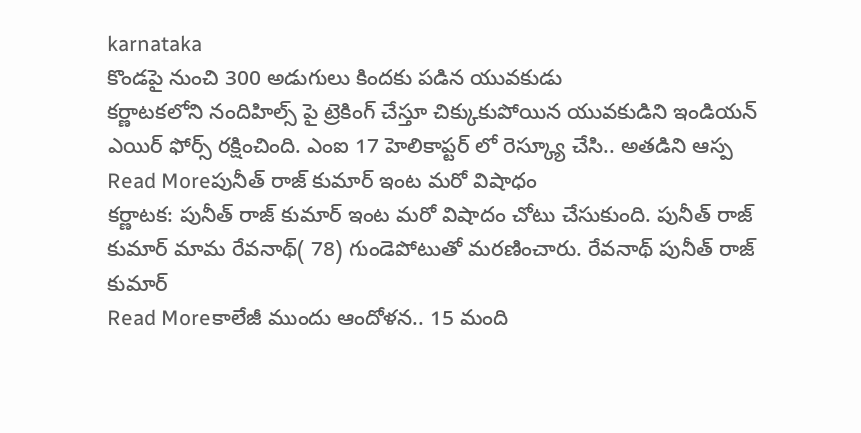karnataka
కొండపై నుంచి 300 అడుగులు కిందకు పడిన యువకుడు
కర్ణాటకలోని నందిహిల్స్ పై ట్రెకింగ్ చేస్తూ చిక్కుకుపోయిన యువకుడిని ఇండియన్ ఎయిర్ ఫోర్స్ రక్షించింది. ఎంఐ 17 హెలికాప్టర్ లో రెస్క్యూ చేసి.. అతడిని ఆస్ప
Read Moreపునీత్ రాజ్ కుమార్ ఇంట మరో విషాధం
కర్ణాటక: పునీత్ రాజ్ కుమార్ ఇంట మరో విషాదం చోటు చేసుకుంది. పునీత్ రాజ్ కుమార్ మామ రేవనాథ్( 78) గుండెపోటుతో మరణించారు. రేవనాథ్ పునీత్ రాజ్ కుమార్
Read Moreకాలేజీ ముందు ఆందోళన.. 15 మంది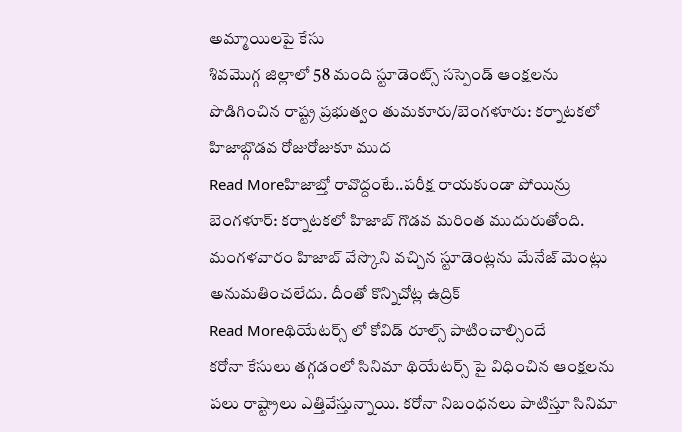అమ్మాయిలపై కేసు
శివమొగ్గ జిల్లాలో 58 మంది స్టూడెంట్స్ సస్పెండ్ ఆంక్షలను పొడిగించిన రాష్ట్ర ప్రభుత్వం తుమకూరు/బెంగళూరు: కర్నాటకలో హిజాబ్గొడవ రోజురోజుకూ ముద
Read Moreహిజాబ్తో రావొద్దంటే..పరీక్ష రాయకుండా పోయిన్రు
బెంగళూర్: కర్నాటకలో హిజాబ్ గొడవ మరింత ముదురుతోంది. మంగళవారం హిజాబ్ వేస్కొని వచ్చిన స్టూడెంట్లను మేనేజ్ మెంట్లు అనుమతించలేదు. దీంతో కొన్నిచోట్ల ఉద్రిక్
Read Moreథియేటర్స్ లో కోవిడ్ రూల్స్ పాటించాల్సిందే
కరోనా కేసులు తగ్గడంలో సినిమా థియేటర్స్ పై విధించిన ఆంక్షలను పలు రాష్ట్రాలు ఎత్తివేస్తున్నాయి. కరోనా నిబంధనలు పాటిస్తూ సినిమా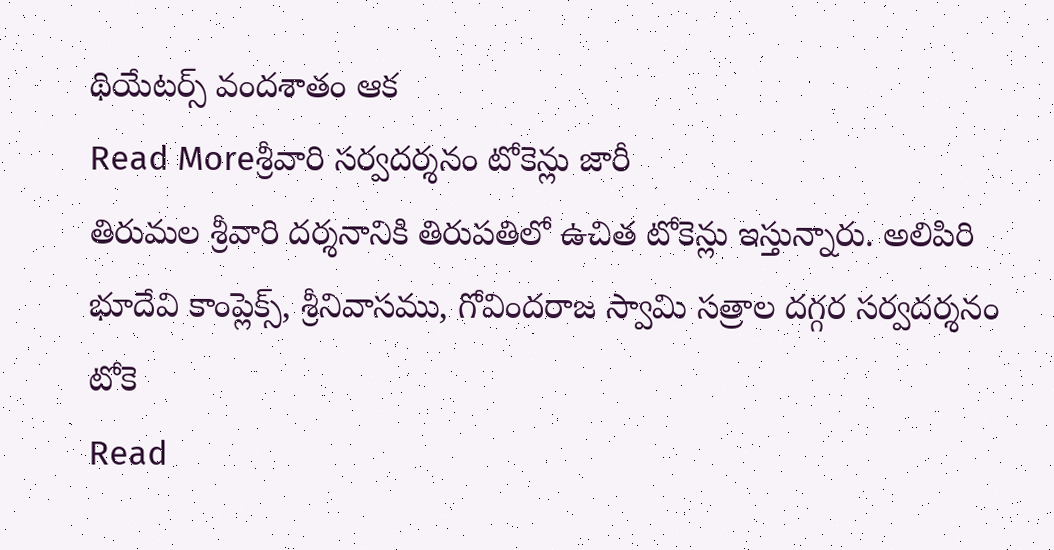థియేటర్స్ వందశాతం ఆక
Read Moreశ్రీవారి సర్వదర్శనం టోకెన్లు జారీ
తిరుమల శ్రీవారి దర్శనానికి తిరుపతిలో ఉచిత టోకెన్లు ఇస్తున్నారు. అలిపిరి భూదేవి కాంప్లెక్స్, శ్రీనివాసము, గోవిందరాజ స్వామి సత్రాల దగ్గర సర్వదర్శనం టోకె
Read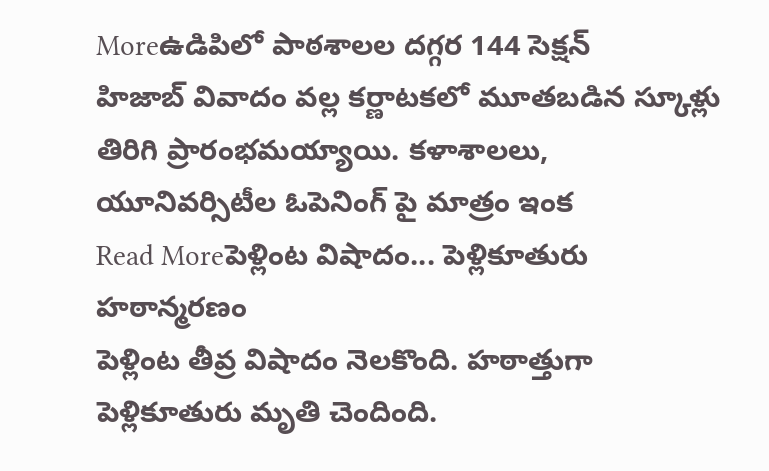Moreఉడిపిలో పాఠశాలల దగ్గర 144 సెక్షన్
హిజాబ్ వివాదం వల్ల కర్ణాటకలో మూతబడిన స్కూళ్లు తిరిగి ప్రారంభమయ్యాయి. కళాశాలలు, యూనివర్సిటీల ఓపెనింగ్ పై మాత్రం ఇంక
Read Moreపెళ్లింట విషాదం... పెళ్లికూతురు హఠాన్మరణం
పెళ్లింట తీవ్ర విషాదం నెలకొంది. హఠాత్తుగా పెళ్లికూతురు మృతి చెందింది.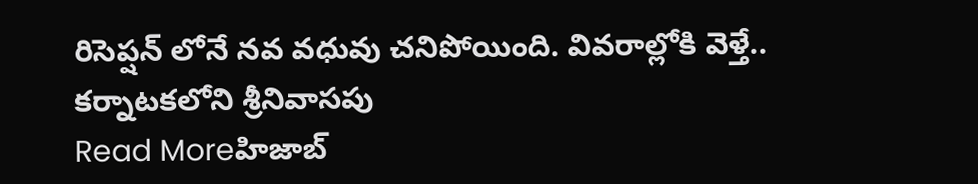రిసెప్షన్ లోనే నవ వధువు చనిపోయింది. వివరాల్లోకి వెళ్తే.. కర్నాటకలోని శ్రీనివాసపు
Read Moreహిజాబ్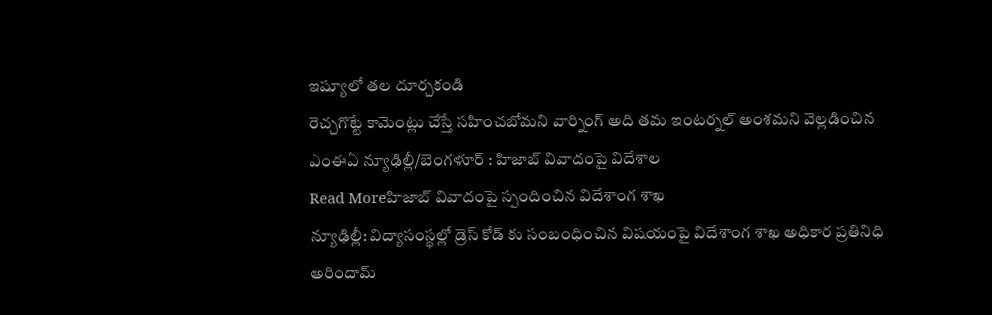ఇష్యూలో తల దూర్చకండి
రెచ్చగొట్టే కామెంట్లు చేస్తే సహించబోమని వార్నింగ్ అది తమ ఇంటర్నల్ అంశమని వెల్లడించిన ఎంఈఏ న్యూఢిల్లీ/బెంగళూర్ : హిజాబ్ వివాదంపై విదేశాల
Read Moreహిజాబ్ వివాదంపై స్పందించిన విదేశాంగ శాఖ
న్యూఢిల్లీ: విద్యాసంస్థల్లో డ్రెస్ కోడ్ కు సంబంధించిన విషయంపై విదేశాంగ శాఖ అధికార ప్రతినిధి అరిందామ్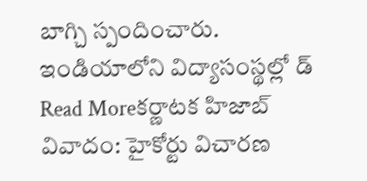బాగ్చి స్పందించారు. ఇండియాలోని విద్యాసంస్థల్లో డ్
Read Moreకర్ణాటక హిజాబ్ వివాదం: హైకోర్టు విచారణ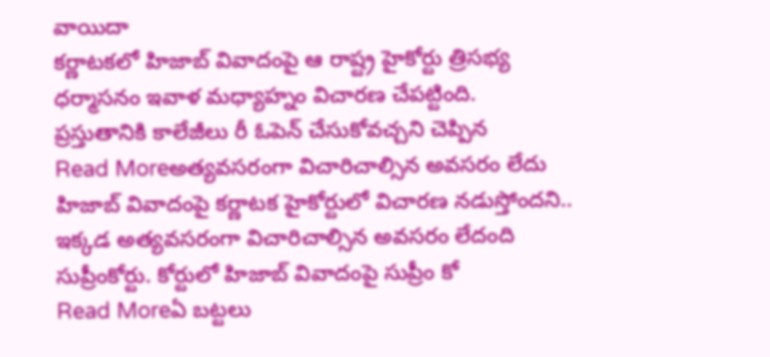వాయిదా
కర్ణాటకలో హిజాబ్ వివాదంపై ఆ రాష్ట్ర హైకోర్టు త్రిసభ్య ధర్మాసనం ఇవాళ మధ్యాహ్నం విచారణ చేపట్టింది. ప్రస్తుతానికి కాలేజీలు రీ ఓపెన్ చేసుకోవచ్చని చెప్పిన
Read Moreఅత్యవసరంగా విచారిచాల్సిన అవసరం లేదు
హిజాబ్ వివాదంపై కర్ణాటక హైకోర్టులో విచారణ నడుస్తోందని.. ఇక్కడ అత్యవసరంగా విచారిచాల్సిన అవసరం లేదంది సుప్రీంకోర్టు. కోర్టులో హిజాబ్ వివాదంపై సుప్రీం కో
Read Moreఏ బట్టలు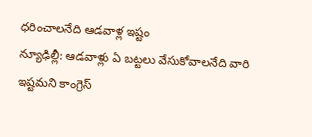ధరించాలనేది ఆడవాళ్ల ఇష్టం
న్యూఢిల్లీ: ఆడవాళ్లు ఏ బట్టలు వేసుకోవాలనేది వారి ఇష్టమని కాంగ్రెస్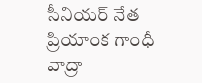సీనియర్ నేత ప్రియాంక గాంధీ వాద్రా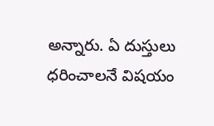అన్నారు. ఏ దుస్తులు ధరించాలనే విషయం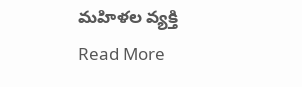మహిళల వ్యక్తి
Read More